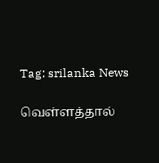Tag: srilanka News

வெள்ளத்தால்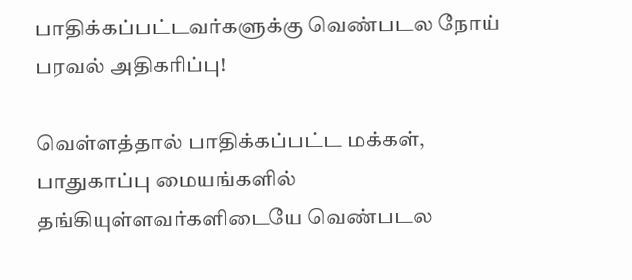பாதிக்கப்பட்டவர்களுக்கு வெண்படல நோய் பரவல் அதிகரிப்பு!

வெள்ளத்தால் பாதிக்கப்பட்ட மக்கள், பாதுகாப்பு மையங்களில் தங்கியுள்ளவர்களிடையே வெண்படல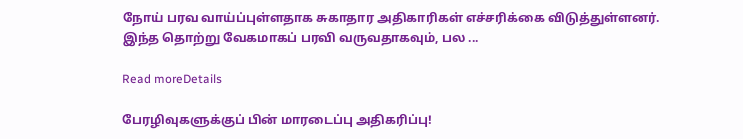நோய் பரவ வாய்ப்புள்ளதாக சுகாதார அதிகாரிகள் எச்சரிக்கை விடுத்துள்ளனர். இந்த தொற்று வேகமாகப் பரவி வருவதாகவும், பல ...

Read moreDetails

பேரழிவுகளுக்குப் பின் மாரடைப்பு அதிகரிப்பு!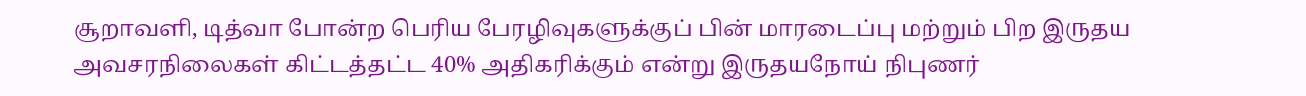சூறாவளி, டித்வா போன்ற பெரிய பேரழிவுகளுக்குப் பின் மாரடைப்பு மற்றும் பிற இருதய அவசரநிலைகள் கிட்டத்தட்ட 40% அதிகரிக்கும் என்று இருதயநோய் நிபுணர்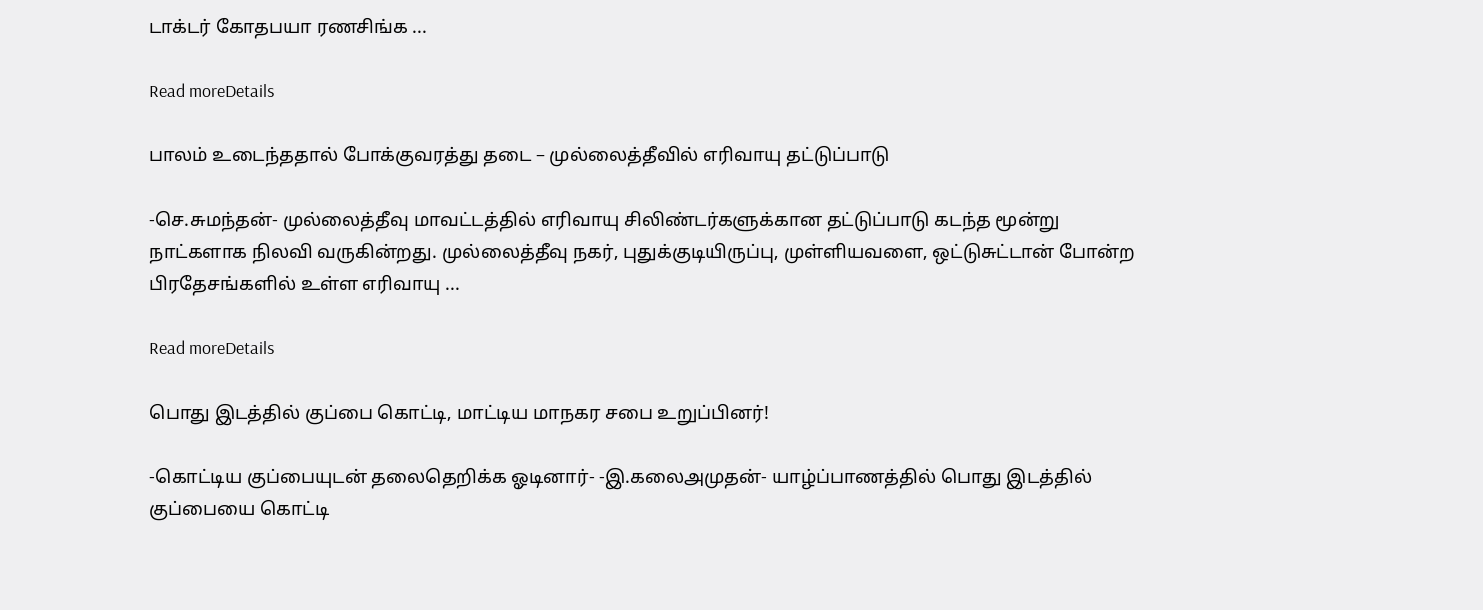டாக்டர் கோதபயா ரணசிங்க ...

Read moreDetails

பாலம் உடைந்ததால் போக்குவரத்து தடை – முல்லைத்தீவில் எரிவாயு தட்டுப்பாடு

-செ.சுமந்தன்- முல்லைத்தீவு மாவட்டத்தில் எரிவாயு சிலிண்டர்களுக்கான தட்டுப்பாடு கடந்த மூன்று நாட்களாக நிலவி வருகின்றது. முல்லைத்தீவு நகர், புதுக்குடியிருப்பு, முள்ளியவளை, ஒட்டுசுட்டான் போன்ற பிரதேசங்களில் உள்ள எரிவாயு ...

Read moreDetails

பொது இடத்தில் குப்பை கொட்டி, மாட்டிய மாநகர சபை உறுப்பினர்!

-கொட்டிய குப்பையுடன் தலைதெறிக்க ஓடினார்- -இ.கலைஅமுதன்- யாழ்ப்பாணத்தில் பொது இடத்தில் குப்பையை கொட்டி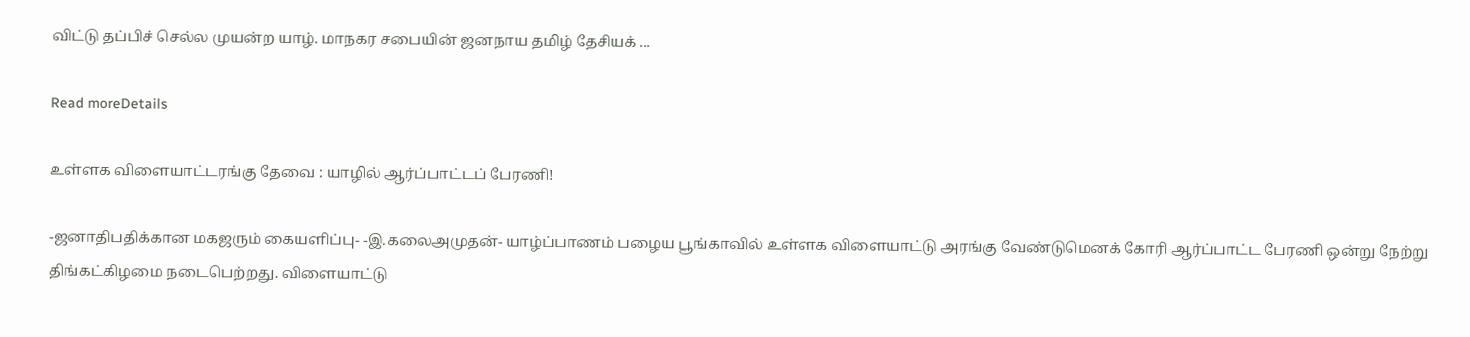விட்டு தப்பிச் செல்ல முயன்ற யாழ். மாநகர சபையின் ஜனநாய தமிழ் தேசியக் ...

Read moreDetails

உள்ளக விளையாட்டரங்கு தேவை : யாழில் ஆர்ப்பாட்டப் பேரணி!

-ஜனாதிபதிக்கான மகஜரும் கையளிப்பு- -இ.கலைஅமுதன்- யாழ்ப்பாணம் பழைய பூங்காவில் உள்ளக விளையாட்டு அரங்கு வேண்டுமெனக் கோரி ஆர்ப்பாட்ட பேரணி ஒன்று நேற்று திங்கட்கிழமை நடைபெற்றது. விளையாட்டு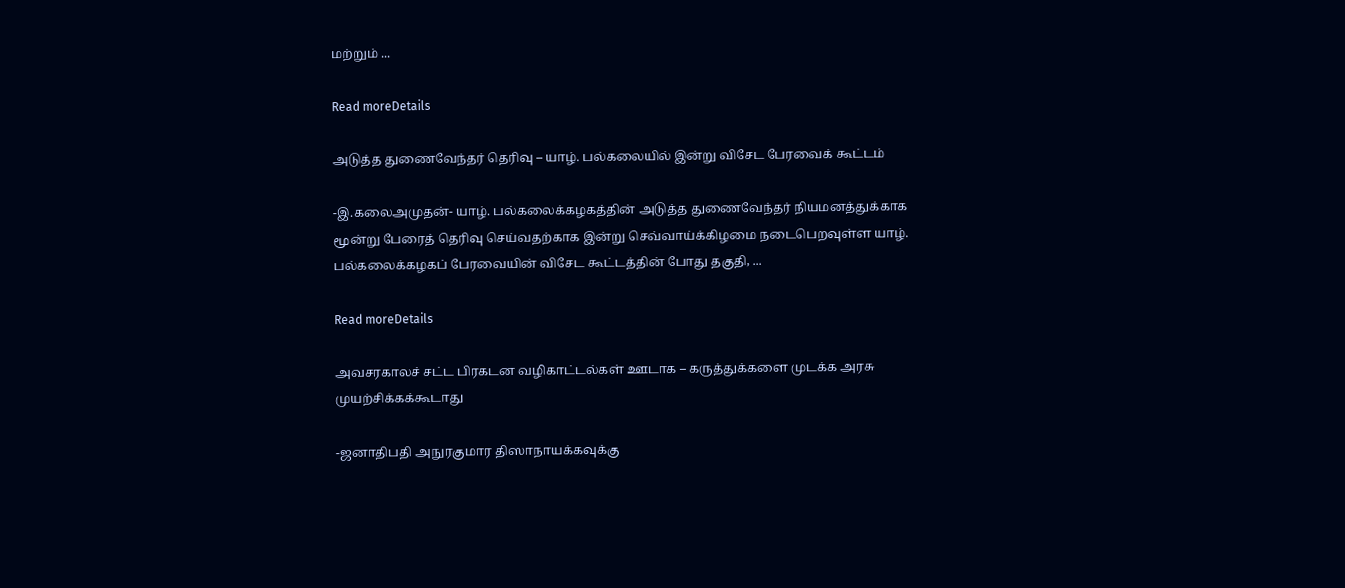மற்றும் ...

Read moreDetails

அடுத்த துணைவேந்தர் தெரிவு – யாழ். பல்கலையில் இன்று விசேட பேரவைக் கூட்டம்

-இ.கலைஅமுதன்- யாழ். பல்கலைக்கழகத்தின் அடுத்த துணைவேந்தர் நியமனத்துக்காக மூன்று பேரைத் தெரிவு செய்வதற்காக இன்று செவ்வாய்க்கிழமை நடைபெறவுள்ள யாழ். பல்கலைக்கழகப் பேரவையின் விசேட கூட்டத்தின் போது தகுதி, ...

Read moreDetails

அவசரகாலச் சட்ட பிரகடன வழிகாட்டல்கள் ஊடாக – கருத்துக்களை முடக்க அரசு முயற்சிக்கக்கூடாது

-ஜனாதிபதி அநுரகுமார திஸாநாயக்கவுக்கு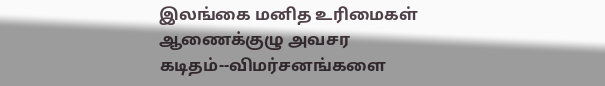இலங்கை மனித உரிமைகள் ஆணைக்குழு அவசர கடிதம்--விமர்சனங்களை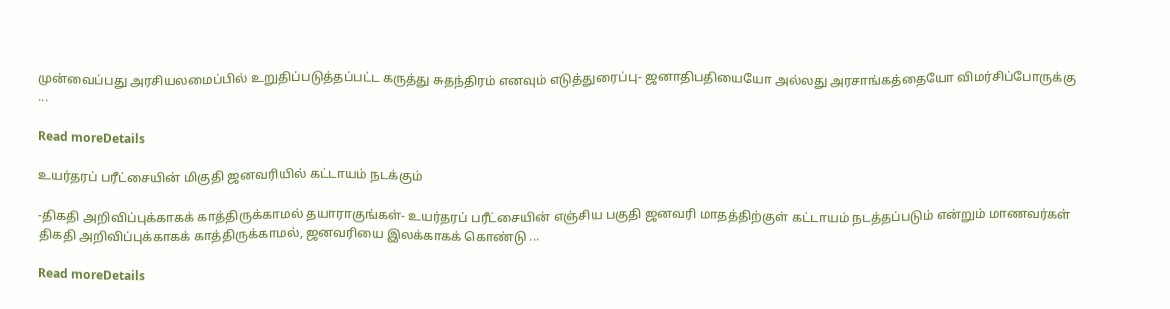முன்வைப்பது அரசியலமைப்பில் உறுதிப்படுத்தப்பட்ட கருத்து சுதந்திரம் எனவும் எடுத்துரைப்பு- ஜனாதிபதியையோ அல்லது அரசாங்கத்தையோ விமர்சிப்போருக்கு ...

Read moreDetails

உயர்தரப் பரீட்சையின் மிகுதி ஜனவரியில் கட்டாயம் நடக்கும்

-திகதி அறிவிப்புக்காகக் காத்திருக்காமல் தயாராகுங்கள்- உயர்தரப் பரீட்சையின் எஞ்சிய பகுதி ஜனவரி மாதத்திற்குள் கட்டாயம் நடத்தப்படும் என்றும் மாணவர்கள் திகதி அறிவிப்புக்காகக் காத்திருக்காமல், ஜனவரியை இலக்காகக் கொண்டு ...

Read moreDetails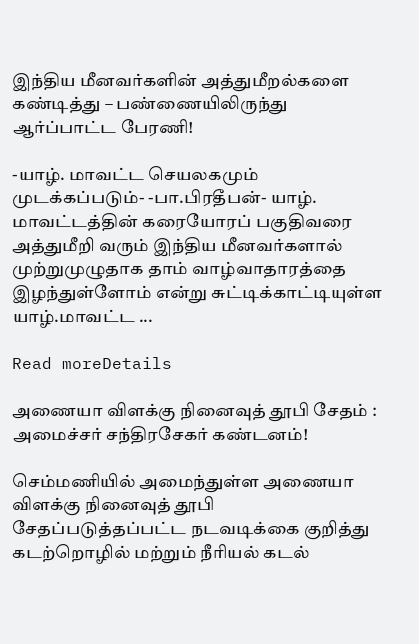இந்திய மீனவர்களின் அத்துமீறல்களை கண்டித்து – பண்ணையிலிருந்து ஆர்ப்பாட்ட பேரணி!

-யாழ். மாவட்ட செயலகமும் முடக்கப்படும்- -பா.பிரதீபன்- யாழ். மாவட்டத்தின் கரையோரப் பகுதிவரை அத்துமீறி வரும் இந்திய மீனவர்களால் முற்றுமுழுதாக தாம் வாழ்வாதாரத்தை இழந்துள்ளோம் என்று சுட்டிக்காட்டியுள்ள யாழ்.மாவட்ட ...

Read moreDetails

அணையா விளக்கு நினைவுத் தூபி சேதம் : அமைச்சர் சந்திரசேகர் கண்டனம்!

செம்மணியில் அமைந்துள்ள அணையா விளக்கு நினைவுத் தூபி சேதப்படுத்தப்பட்ட நடவடிக்கை குறித்து கடற்றொழில் மற்றும் நீரியல் கடல்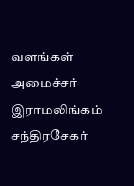வளங்கள் அமைச்சர் இராமலிங்கம் சந்திரசேகர்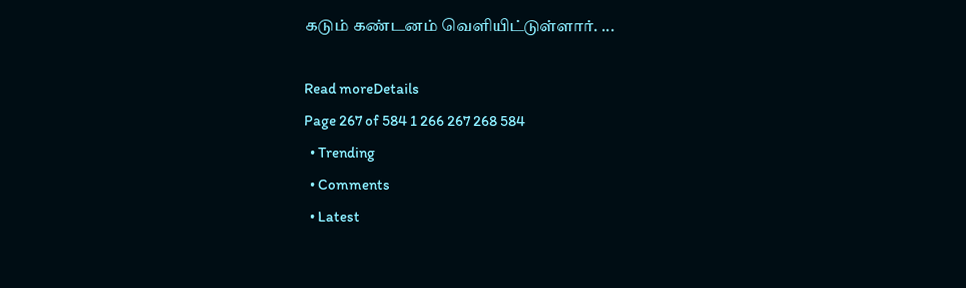கடும் கண்டனம் வெளியிட்டுள்ளார். ...

Read moreDetails
Page 267 of 584 1 266 267 268 584
  • Trending
  • Comments
  • Latest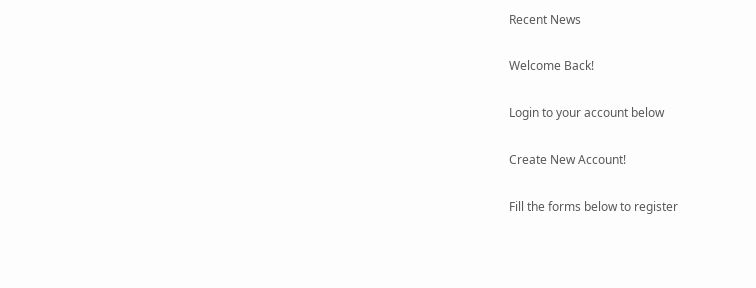Recent News

Welcome Back!

Login to your account below

Create New Account!

Fill the forms below to register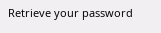Retrieve your password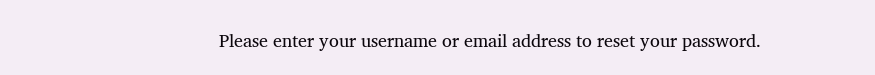Please enter your username or email address to reset your password.